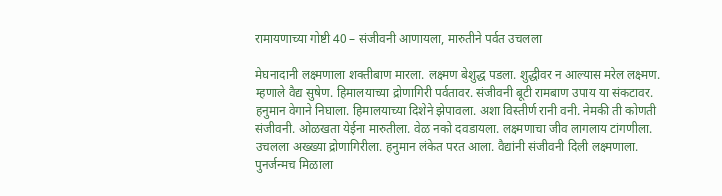रामायणाच्या गोष्टी 40 – संजीवनी आणायला, मारुतीने पर्वत उचलला

मेघनादानी लक्ष्मणाला शक्तीबाण मारला. लक्ष्मण बेशुद्ध पडला. शुद्धीवर न आल्यास मरेल लक्ष्मण. म्हणाले वैद्य सुषेण. हिमालयाच्या द्रोणागिरी पर्वतावर. संजीवनी बूटी रामबाण उपाय या संकटावर. हनुमान वेगाने निघाला. हिमालयाच्या दिशेने झेपावला. अशा विस्तीर्ण रानी वनी. नेमकी ती कोणती संजीवनी. ओळखता येईना मारुतीला. वेळ नको दवडायला. लक्ष्मणाचा जीव लागलाय टांगणीला. उचलला अख्ख्या द्रोणागिरीला. हनुमान लंकेत परत आला. वैद्यांनी संजीवनी दिली लक्ष्मणाला. पुनर्जन्मच मिळाला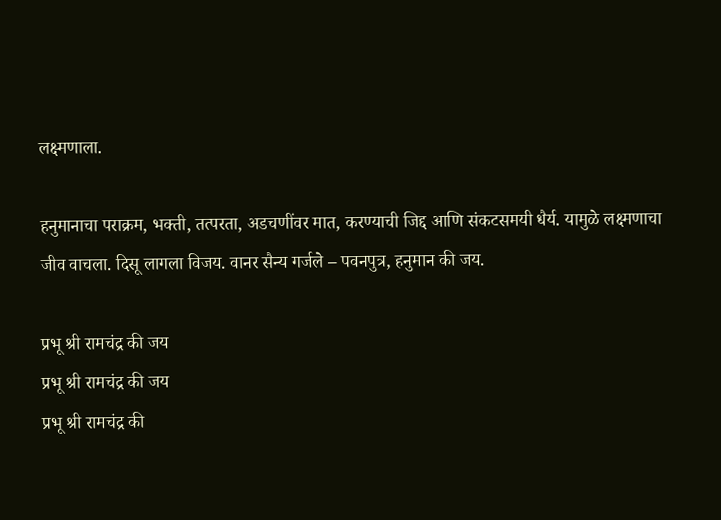लक्ष्मणाला.

हनुमानाचा पराक्रम, भक्ती, तत्परता, अडचणींवर मात, करण्याची जिद्द आणि संकटसमयी धैर्य. यामुळे लक्ष्मणाचा जीव वाचला. दिसू लागला विजय. वानर सैन्य गर्जले – पवनपुत्र, हनुमान की जय.

प्रभू श्री रामचंद्र की जय
प्रभू श्री रामचंद्र की जय
प्रभू श्री रामचंद्र की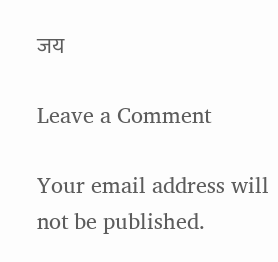जय

Leave a Comment

Your email address will not be published.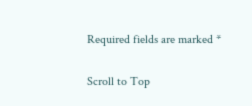Required fields are marked *

Scroll to Top